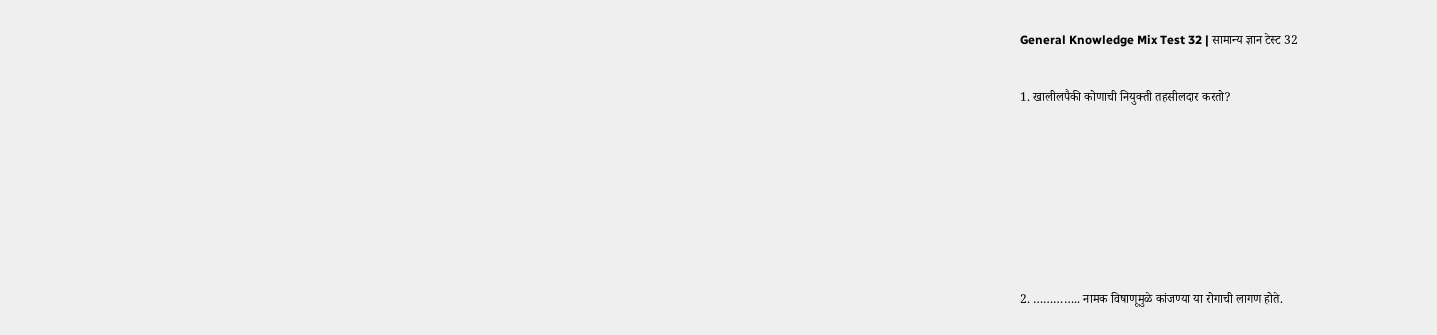General Knowledge Mix Test 32 | सामान्य ज्ञान टेस्ट 32

1. खालीलपैकी कोणाची नियुक्ती तहसीलदार करतो?






2. ………….. नामक विषाणूमुळे कांजण्या या रोगाची लागण होते.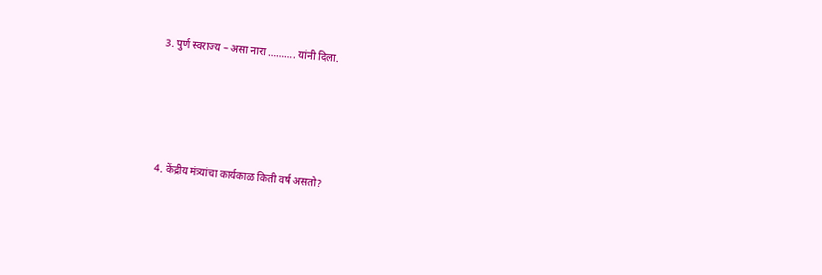3. पुर्ण स्वराज्य – असा नारा ………. यांनी दिला.






4. केंद्रीय मंत्र्यांचा कार्यकाळ किती वर्ष असतो?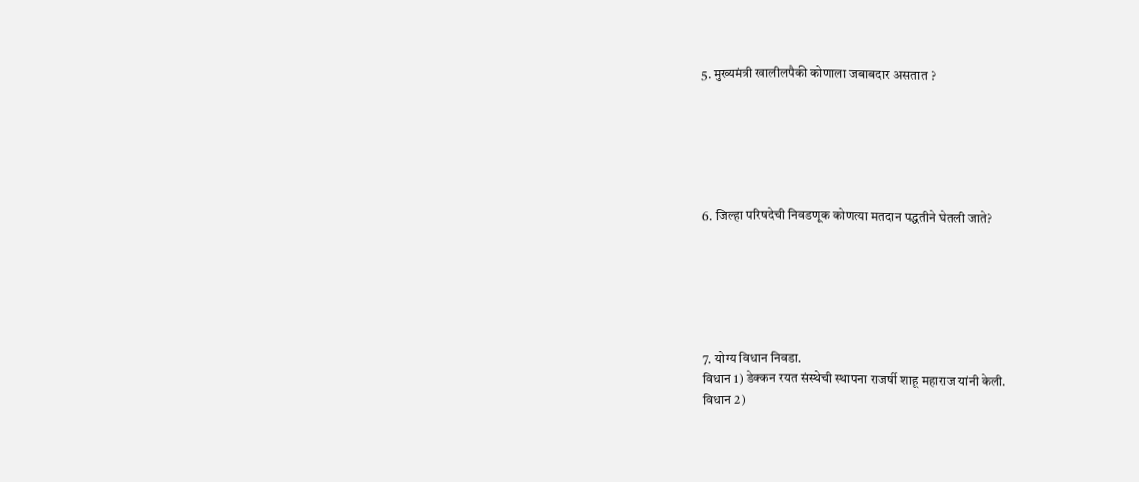5. मुख्यमंत्री खालीलपैकी कोणाला जबाबदार असतात ?






6. जिल्हा परिषदेची निवडणूक कोणत्या मतदान पद्धतीने घेतली जाते?






7. योग्य विधान निवडा.
विधान 1) डेक्कन रयत संस्थेची स्थापना राजर्षी शाहू महाराज यांनी केली.
विधान 2)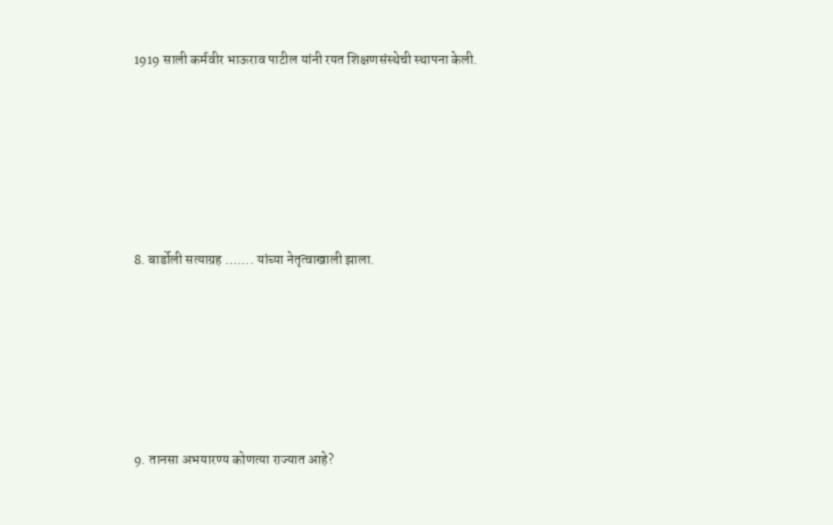1919 साली कर्मवीर भाऊराव पाटील यांनी रयत शिक्षणसंस्थेची स्थापना केली.






8. बार्डोली सत्याग्रह ……. यांच्या नेतृत्वाखाली झाला.






9. तानसा अभयारण्य कोणत्या राज्यात आहे?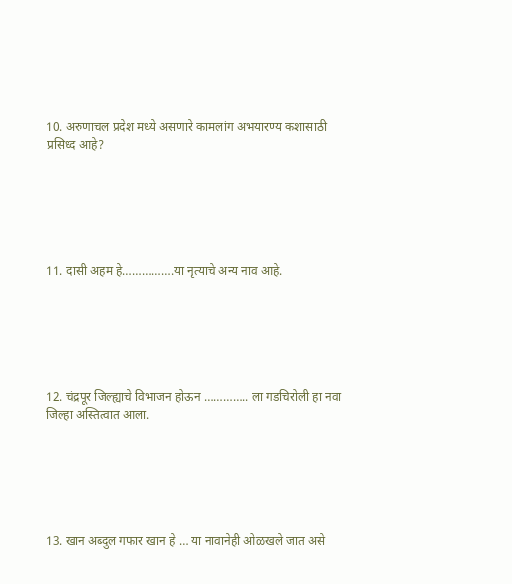10. अरुणाचल प्रदेश मध्ये असणारे कामलांग अभयारण्य कशासाठी प्रसिध्द आहे?






11. दासी अहम हे…………….या नृत्याचे अन्य नाव आहे.






12. चंद्रपूर जिल्ह्याचे विभाजन होऊन ………….. ला गडचिरोली हा नवा जिल्हा अस्तित्वात आला.






13. खान अब्दुल गफार खान हे … या नावानेही ओळखले जात असे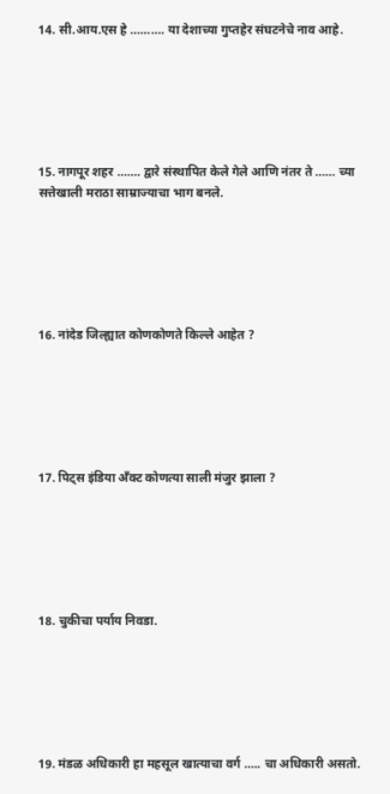14. सी.आय.एस हे ………. या देशाच्या गुप्तहेर संघटनेचे नाव आहे.






15. नागपूर शहर ……. द्वारे संस्थापित केले गेले आणि नंतर ते …… च्या सत्तेखाली मराठा साम्राज्याचा भाग बनले.






16. नांदेड जिल्ह्यात कोणकोणते किल्ले आहेत ?






17. पिट्स इंडिया अँक्ट कोणत्या साली मंजुर झाला ?






18. चुकीचा पर्याय निवडा.






19. मंडळ अधिकारी हा महसूल खात्याचा वर्ग ….. चा अधिकारी असतो.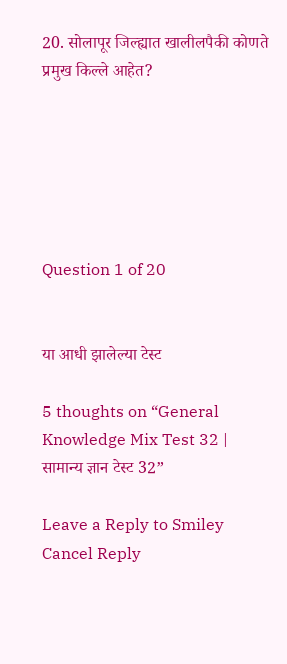20. सोलापूर जिल्ह्यात खालीलपैकी कोणते प्रमुख किल्ले आहेत?






Question 1 of 20


या आधी झालेल्या टेस्ट

5 thoughts on “General Knowledge Mix Test 32 | सामान्य ज्ञान टेस्ट 32”

Leave a Reply to Smiley Cancel Reply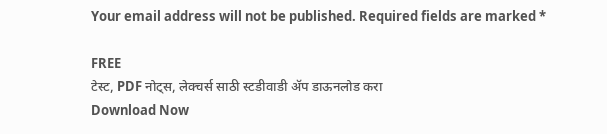Your email address will not be published. Required fields are marked *

FREE
टेस्ट, PDF नोट्स, लेक्चर्स साठी स्टडीवाडी ॲप डाऊनलोड करा
Download Now